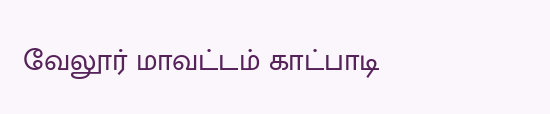வேலூர் மாவட்டம் காட்பாடி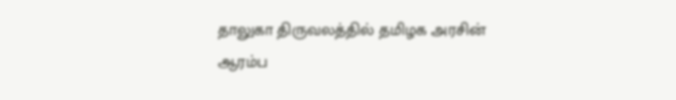தாலுகா திருவலத்தில் தமிழக அரசின் ஆரம்ப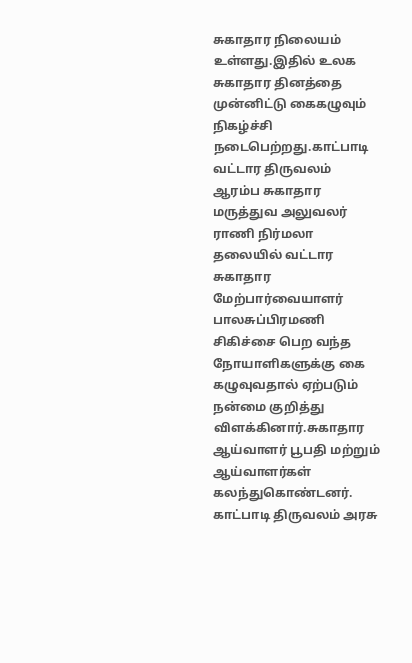சுகாதார நிலையம் உள்ளது.இதில் உலக சுகாதார தினத்தை முன்னிட்டு கைகழுவும் நிகழ்ச்சி நடைபெற்றது.காட்பாடி வட்டார திருவலம் ஆரம்ப சுகாதார மருத்துவ அலுவலர் ராணி நிர்மலா தலையில் வட்டார சுகாதார மேற்பார்வையாளர் பாலசுப்பிரமணி சிகிச்சை பெற வந்த நோயாளிகளுக்கு கை கழுவுவதால் ஏற்படும் நன்மை குறித்து விளக்கினார்.சுகாதார ஆய்வாளர் பூபதி மற்றும் ஆய்வாளர்கள் கலந்துகொண்டனர்.
காட்பாடி திருவலம் அரசு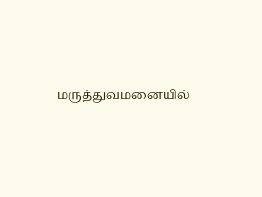மருத்துவமனையில்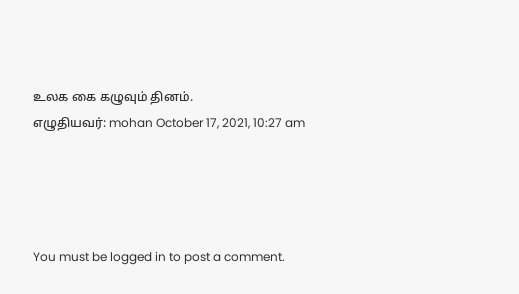உலக கை கழுவும் தினம்.
எழுதியவர்: mohan October 17, 2021, 10:27 am




You must be logged in to post a comment.